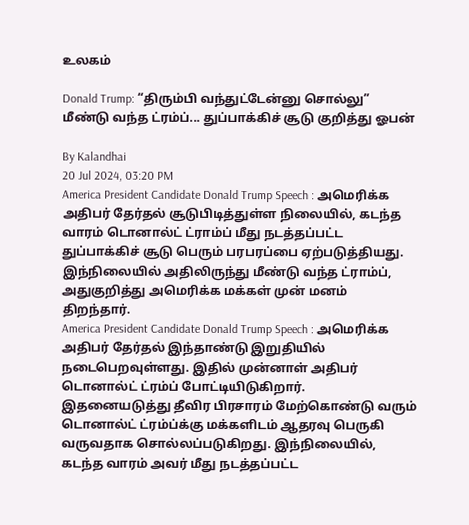உலகம்

Donald Trump: “திரும்பி வந்துட்டேன்னு சொல்லு” மீண்டு வந்த ட்ரம்ப்... துப்பாக்கிச் சூடு குறித்து ஓபன்

By Kalandhai
20 Jul 2024, 03:20 PM
America President Candidate Donald Trump Speech : அமெரிக்க அதிபர் தேர்தல் சூடுபிடித்துள்ள நிலையில், கடந்த வாரம் டொனால்ட் ட்ராம்ப் மீது நடத்தப்பட்ட துப்பாக்கிச் சூடு பெரும் பரபரப்பை ஏற்படுத்தியது. இந்நிலையில் அதிலிருந்து மீண்டு வந்த ட்ராம்ப், அதுகுறித்து அமெரிக்க மக்கள் முன் மனம் திறந்தார்.
America President Candidate Donald Trump Speech : அமெரிக்க அதிபர் தேர்தல் இந்தாண்டு இறுதியில் நடைபெறவுள்ளது. இதில் முன்னாள் அதிபர் டொனால்ட் ட்ரம்ப் போட்டியிடுகிறார். இதனையடுத்து தீவிர பிரசாரம் மேற்கொண்டு வரும் டொனால்ட் ட்ரம்ப்க்கு மக்களிடம் ஆதரவு பெருகி வருவதாக சொல்லப்படுகிறது. இந்நிலையில், கடந்த வாரம் அவர் மீது நடத்தப்பட்ட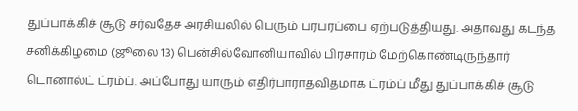துப்பாக்கிச் சூடு சர்வதேச அரசியலில் பெரும் பரபரப்பை ஏற்படுத்தியது. அதாவது கடந்த சனிக்கிழமை (ஜூலை 13) பென்சில்வோனியாவில் பிரசாரம் மேற்கொண்டிருந்தார் டொனால்ட் ட்ரம்ப். அப்போது யாரும் எதிர்பாராதவிதமாக ட்ரம்ப் மீது துப்பாக்கிச் சூடு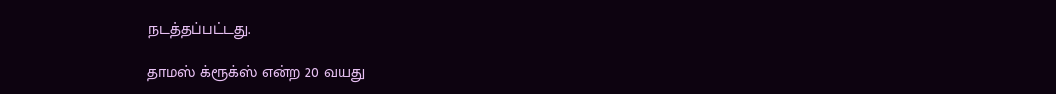நடத்தப்பட்டது.

தாமஸ் க்ரூக்ஸ் என்ற 20 வயது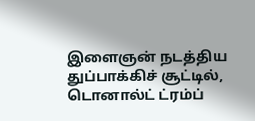இளைஞன் நடத்திய துப்பாக்கிச் சூட்டில், டொனால்ட் ட்ரம்ப்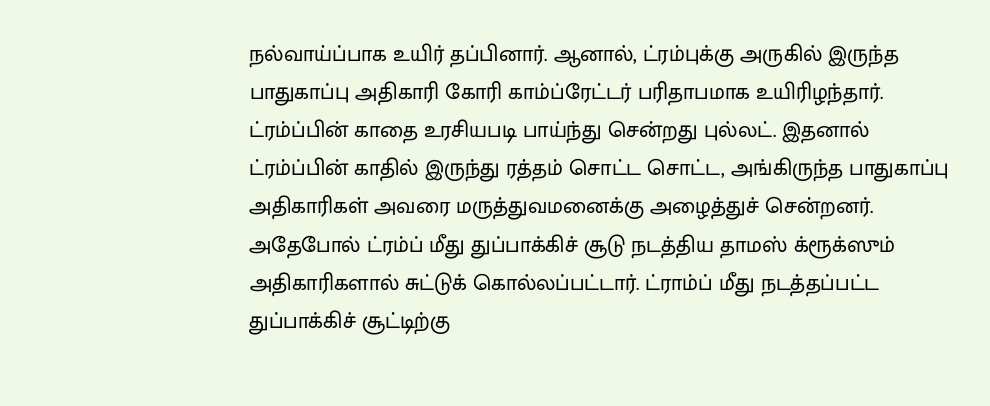நல்வாய்ப்பாக உயிர் தப்பினார். ஆனால், ட்ரம்புக்கு அருகில் இருந்த பாதுகாப்பு அதிகாரி கோரி காம்ப்ரேட்டர் பரிதாபமாக உயிரிழந்தார். ட்ரம்ப்பின் காதை உரசியபடி பாய்ந்து சென்றது புல்லட். இதனால் ட்ரம்ப்பின் காதில் இருந்து ரத்தம் சொட்ட சொட்ட, அங்கிருந்த பாதுகாப்பு அதிகாரிகள் அவரை மருத்துவமனைக்கு அழைத்துச் சென்றனர். அதேபோல் ட்ரம்ப் மீது துப்பாக்கிச் சூடு நடத்திய தாமஸ் க்ரூக்ஸும் அதிகாரிகளால் சுட்டுக் கொல்லப்பட்டார். ட்ராம்ப் மீது நடத்தப்பட்ட துப்பாக்கிச் சூட்டிற்கு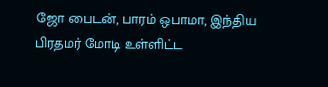ஜோ பைடன், பாரம் ஒபாமா, இந்திய பிரதமர் மோடி உள்ளிட்ட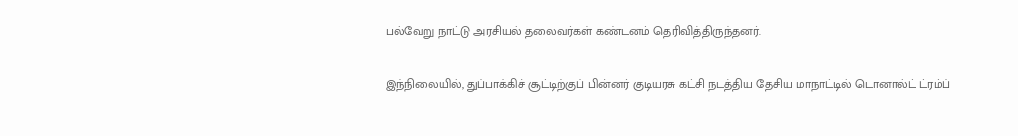பல்வேறு நாட்டு அரசியல் தலைவர்கள் கண்டனம் தெரிவித்திருந்தனர்.

இந்நிலையில், துப்பாக்கிச் சூட்டிற்குப் பின்னர் குடியரசு கட்சி நடத்திய தேசிய மாநாட்டில் டொனால்ட் ட்ரம்ப்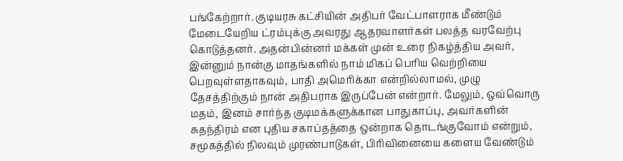பங்கேற்றார். குடியரசு கட்சியின் அதிபர் வேட்பாளராக மீண்டும் மேடையேறிய ட்ரம்புக்கு அவரது ஆதரவாளர்கள் பலத்த வரவேற்பு கொடுத்தனர். அதன்பின்னர் மக்கள் முன் உரை நிகழ்த்திய அவர், இன்னும் நான்கு மாதங்களில் நாம் மிகப் பெரிய வெற்றியை பெறவுள்ளதாகவும், பாதி அமெரிக்கா என்றில்லாமல், முழு தேசத்திற்கும் நான் அதிபராக இருப்பேன் என்றார். மேலும், ஒவ்வொரு மதம், இனம் சார்ந்த குடிமக்களுக்கான பாதுகாப்பு, அவர்களின் சுதந்திரம் என புதிய சகாப்தத்தை ஒன்றாக தொடங்குவோம் என்றும், சமூகத்தில் நிலவும் முரண்பாடுகள், பிரிவினையை களைய வேண்டும்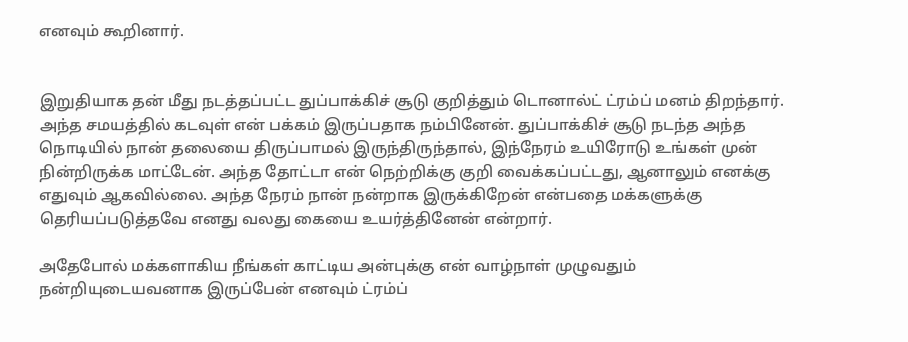எனவும் கூறினார்.


இறுதியாக தன் மீது நடத்தப்பட்ட துப்பாக்கிச் சூடு குறித்தும் டொனால்ட் ட்ரம்ப் மனம் திறந்தார். அந்த சமயத்தில் கடவுள் என் பக்கம் இருப்பதாக நம்பினேன். துப்பாக்கிச் சூடு நடந்த அந்த நொடியில் நான் தலையை திருப்பாமல் இருந்திருந்தால், இந்நேரம் உயிரோடு உங்கள் முன் நின்றிருக்க மாட்டேன். அந்த தோட்டா என் நெற்றிக்கு குறி வைக்கப்பட்டது, ஆனாலும் எனக்கு எதுவும் ஆகவில்லை. அந்த நேரம் நான் நன்றாக இருக்கிறேன் என்பதை மக்களுக்கு தெரியப்படுத்தவே எனது வலது கையை உயர்த்தினேன் என்றார்.

அதேபோல் மக்களாகிய நீங்கள் காட்டிய அன்புக்கு என் வாழ்நாள் முழுவதும் நன்றியுடையவனாக இருப்பேன் எனவும் ட்ரம்ப்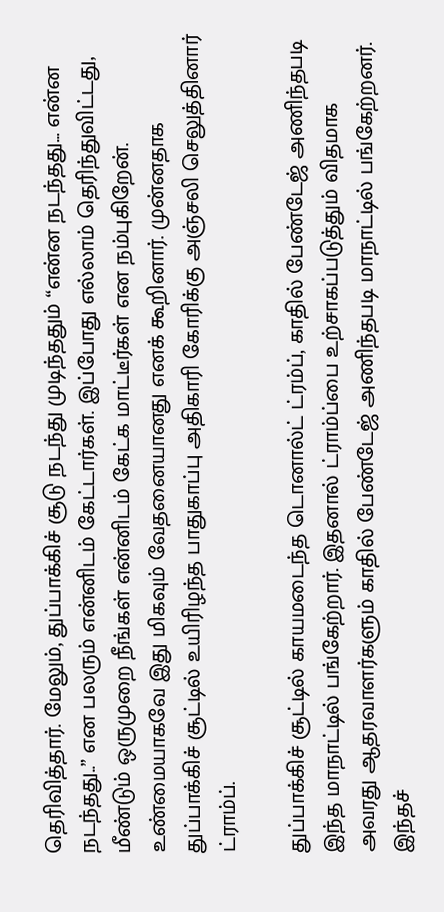தெரிவித்தார். மேலும், துப்பாக்கிச் சூடு நடந்து முடிந்ததும் “என்ன நடந்தது... என்ன நடந்தது..” என பலரும் என்னிடம் கேட்டார்கள். இப்போது எல்லாம் தெரிந்துவிட்டது, மீண்டும் ஒருமுறை நீங்கள் என்னிடம் கேட்க மாட்டீர்கள் என நம்புகிறேன். உண்மையாகவே இது மிகவும் வேதனையானது எனக் கூறினார். முன்னதாக துப்பாக்கிச் சூட்டில் உயிரிழந்த பாதுகாப்பு அதிகாரி கோரிக்கு அஞ்சலி செலுத்தினார் ட்ராம்ப்.

துப்பாக்கிச் சூட்டில் காயமடைந்த டொனால்ட் ட்ரம்ப், காதில் பேண்டேஜ் அணிந்தபடி இந்த மாநாட்டில் பங்கேற்றார். இதனால் ட்ராம்ப்பை உற்சாகப்படுத்தும் விதமாக அவரது ஆதரவாளர்களும் காதில் பேண்டேஜ் அணிந்தபடி மாநாட்டில் பங்கேற்றனர். இந்தச்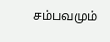சம்பவமும்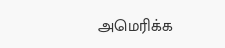அமெரிக்க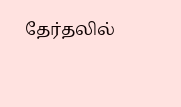தேர்தலில்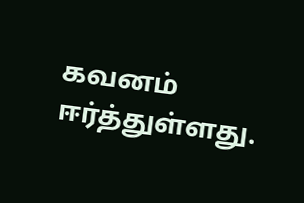கவனம் ஈர்த்துள்ளது.